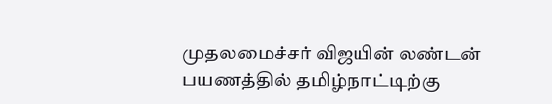முதலமைச்சர் விஜயின் லண்டன் பயணத்தில் தமிழ்நாட்டிற்கு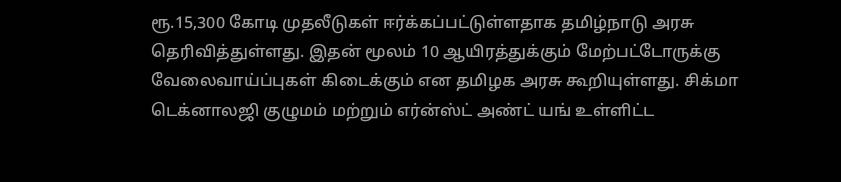ரூ.15,300 கோடி முதலீடுகள் ஈர்க்கப்பட்டுள்ளதாக தமிழ்நாடு அரசு தெரிவித்துள்ளது. இதன் மூலம் 10 ஆயிரத்துக்கும் மேற்பட்டோருக்கு வேலைவாய்ப்புகள் கிடைக்கும் என தமிழக அரசு கூறியுள்ளது. சிக்மா டெக்னாலஜி குழுமம் மற்றும் எர்ன்ஸ்ட் அண்ட் யங் உள்ளிட்ட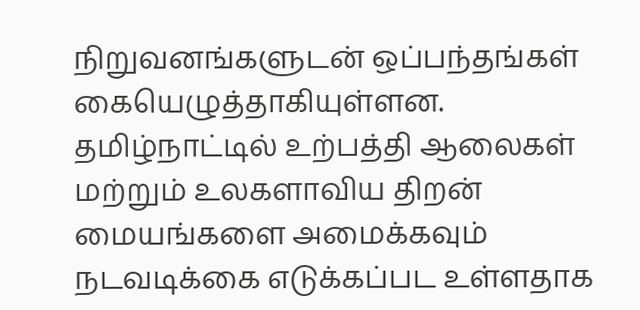நிறுவனங்களுடன் ஒப்பந்தங்கள் கையெழுத்தாகியுள்ளன. தமிழ்நாட்டில் உற்பத்தி ஆலைகள் மற்றும் உலகளாவிய திறன் மையங்களை அமைக்கவும் நடவடிக்கை எடுக்கப்பட உள்ளதாக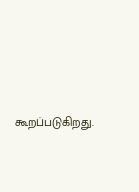கூறப்படுகிறது.